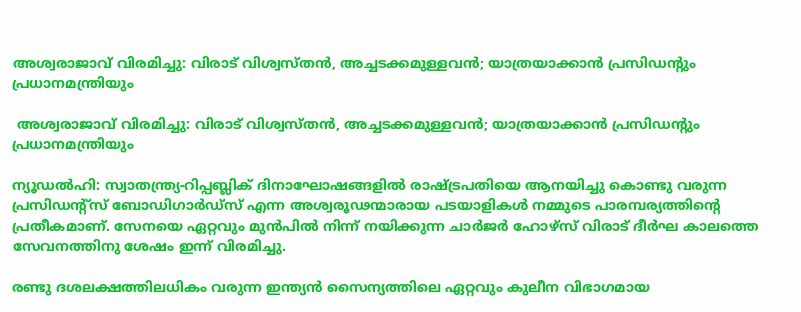അശ്വരാജാവ് വിരമിച്ചു: വിരാട് വിശ്വസ്തന്‍, അച്ചടക്കമുള്ളവന്‍; യാത്രയാക്കാന്‍ പ്രസിഡന്റും പ്രധാനമന്ത്രിയും

 അശ്വരാജാവ് വിരമിച്ചു: വിരാട് വിശ്വസ്തന്‍, അച്ചടക്കമുള്ളവന്‍; യാത്രയാക്കാന്‍ പ്രസിഡന്റും പ്രധാനമന്ത്രിയും

ന്യൂഡല്‍ഹി: സ്വാതന്ത്ര്യ-റിപ്പബ്ലിക് ദിനാഘോഷങ്ങളില്‍ രാഷ്ട്രപതിയെ ആനയിച്ചു കൊണ്ടു വരുന്ന പ്രസിഡന്റ്‌സ് ബോഡിഗാര്‍ഡ്‌സ് എന്ന അശ്വരൂഢന്മാരായ പടയാളികള്‍ നമ്മുടെ പാരമ്പര്യത്തിന്റെ പ്രതീകമാണ്. സേനയെ ഏറ്റവും മുന്‍പില്‍ നിന്ന് നയിക്കുന്ന ചാര്‍ജര്‍ ഹോഴ്‌സ് വിരാട് ദീര്‍ഘ കാലത്തെ സേവനത്തിനു ശേഷം ഇന്ന് വിരമിച്ചു.

രണ്ടു ദശലക്ഷത്തിലധികം വരുന്ന ഇന്ത്യന്‍ സൈന്യത്തിലെ ഏറ്റവും കുലീന വിഭാഗമായ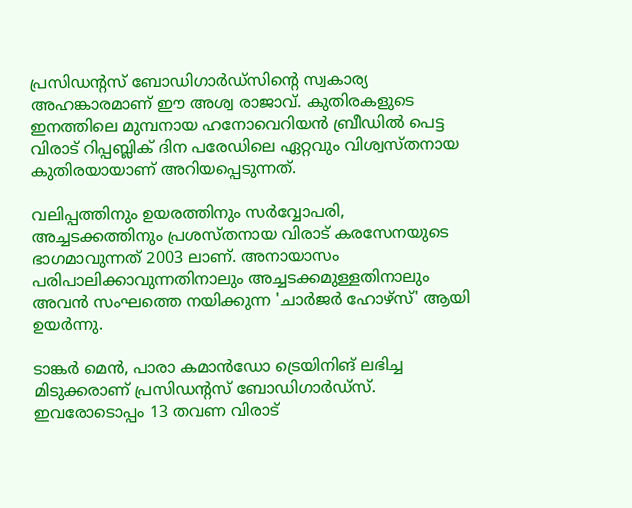പ്രസിഡന്റസ് ബോഡിഗാര്‍ഡ്‌സിന്റെ സ്വകാര്യ അഹങ്കാരമാണ് ഈ അശ്വ രാജാവ്. കുതിരകളുടെ ഇനത്തിലെ മുമ്പനായ ഹനോവെറിയന്‍ ബ്രീഡില്‍ പെട്ട വിരാട് റിപ്പബ്ലിക് ദിന പരേഡിലെ ഏറ്റവും വിശ്വസ്തനായ കുതിരയായാണ് അറിയപ്പെടുന്നത്.

വലിപ്പത്തിനും ഉയരത്തിനും സര്‍വ്വോപരി, അച്ചടക്കത്തിനും പ്രശസ്തനായ വിരാട് കരസേനയുടെ ഭാഗമാവുന്നത് 2003 ലാണ്. അനായാസം പരിപാലിക്കാവുന്നതിനാലും അച്ചടക്കമുള്ളതിനാലും അവന്‍ സംഘത്തെ നയിക്കുന്ന 'ചാര്‍ജര്‍ ഹോഴ്‌സ്' ആയി ഉയര്‍ന്നു.

ടാങ്കര്‍ മെന്‍, പാരാ കമാന്‍ഡോ ട്രെയിനിങ് ലഭിച്ച മിടുക്കരാണ് പ്രസിഡന്റസ് ബോഡിഗാര്‍ഡ്‌സ്. ഇവരോടൊപ്പം 13 തവണ വിരാട്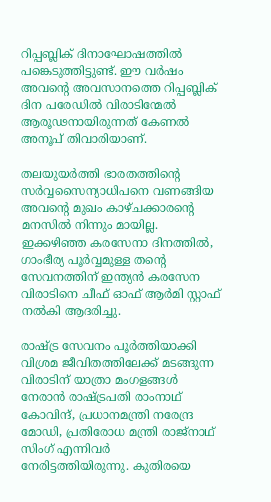റിപ്പബ്ലിക് ദിനാഘോഷത്തില്‍ പങ്കെടുത്തിട്ടുണ്ട്. ഈ വര്‍ഷം അവന്റെ അവസാനത്തെ റിപ്പബ്ലിക് ദിന പരേഡില്‍ വിരാടിന്മേല്‍ ആരൂഢനായിരുന്നത് കേണല്‍ അനൂപ് തിവാരിയാണ്.

തലയുയര്‍ത്തി ഭാരതത്തിന്റെ സര്‍വ്വസൈന്യാധിപനെ വണങ്ങിയ അവന്റെ മുഖം കാഴ്ചക്കാരന്റെ മനസില്‍ നിന്നും മായില്ല. ഇക്കഴിഞ്ഞ കരസേനാ ദിനത്തില്‍, ഗാംഭീര്യ പൂര്‍വ്വമുള്ള തന്റെ സേവനത്തിന് ഇന്ത്യന്‍ കരസേന വിരാടിനെ ചീഫ് ഓഫ് ആര്‍മി സ്റ്റാഫ് നല്‍കി ആദരിച്ചു.

രാഷ്ട്ര സേവനം പൂര്‍ത്തിയാക്കി വിശ്രമ ജീവിതത്തിലേക്ക് മടങ്ങുന്ന വിരാടിന് യാത്രാ മംഗളങ്ങള്‍ നേരാന്‍ രാഷ്ട്രപതി രാംനാഥ് കോവിന്ദ്, പ്രധാനമന്ത്രി നരേന്ദ്ര മോഡി, പ്രതിരോധ മന്ത്രി രാജ്‌നാഥ് സിംഗ് എന്നിവര്‍ നേരിട്ടത്തിയിരുന്നു. കുതിരയെ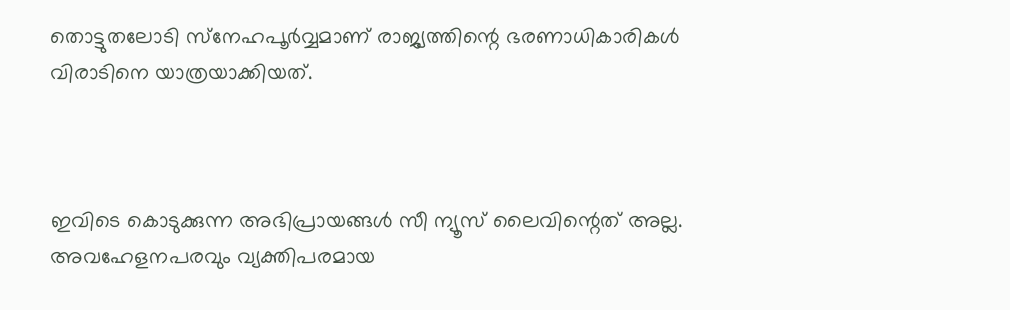തൊട്ടുതലോടി സ്‌നേഹപൂര്‍വ്വമാണ് രാജ്യത്തിന്റെ ഭരണാധികാരികള്‍ വിരാടിനെ യാത്രയാക്കിയത്.



ഇവിടെ കൊടുക്കുന്ന അഭിപ്രായങ്ങള്‍ സീ ന്യൂസ് ലൈവിന്റെത് അല്ല. അവഹേളനപരവും വ്യക്തിപരമായ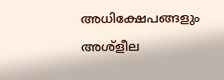അധിക്ഷേപങ്ങളും അശ്‌ളീല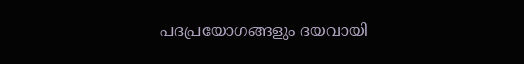പദപ്രയോഗങ്ങളും ദയവായി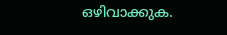ഒഴിവാക്കുക.